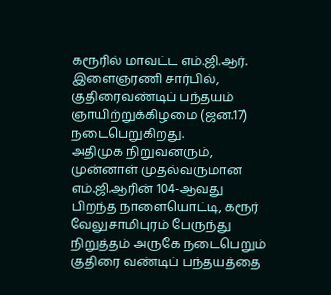கரூரில் மாவட்ட எம்.ஜி.ஆர். இளைஞரணி சார்பில், குதிரைவண்டிப் பந்தயம் ஞாயிற்றுக்கிழமை (ஜன.17) நடைபெறுகிறது.
அதிமுக நிறுவனரும், முன்னாள் முதல்வருமான எம்.ஜி.ஆரின் 104-ஆவது பிறந்த நாளையொட்டி, கரூர் வேலுசாமிபுரம் பேருந்து நிறுத்தம் அருகே நடைபெறும் குதிரை வண்டிப் பந்தயத்தை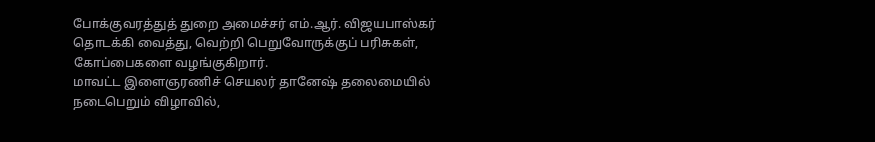போக்குவரத்துத் துறை அமைச்சர் எம்.ஆர். விஜயபாஸ்கர் தொடக்கி வைத்து, வெற்றி பெறுவோருக்குப் பரிசுகள், கோப்பைகளை வழங்குகிறார்.
மாவட்ட இளைஞரணிச் செயலர் தானேஷ் தலைமையில் நடைபெறும் விழாவில்,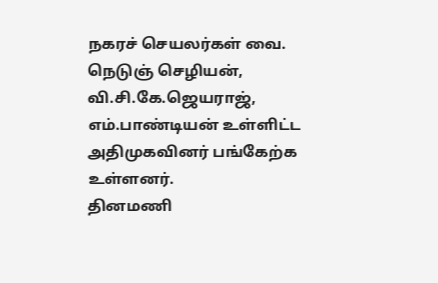நகரச் செயலர்கள் வை. நெடுஞ் செழியன், வி.சி.கே.ஜெயராஜ், எம்.பாண்டியன் உள்ளிட்ட அதிமுகவினர் பங்கேற்க உள்ளனர்.
தினமணி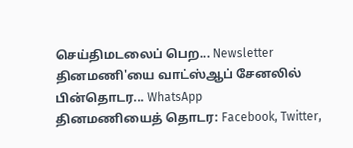செய்திமடலைப் பெற... Newsletter
தினமணி'யை வாட்ஸ்ஆப் சேனலில் பின்தொடர... WhatsApp
தினமணியைத் தொடர: Facebook, Twitter,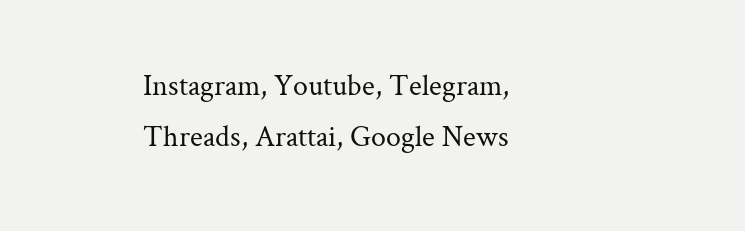Instagram, Youtube, Telegram, Threads, Arattai, Google News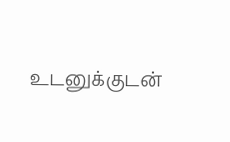உடனுக்குடன்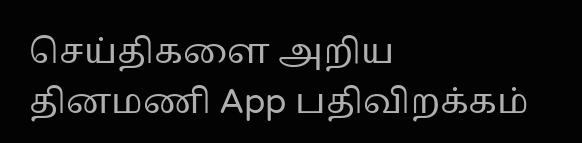செய்திகளை அறிய தினமணி App பதிவிறக்கம்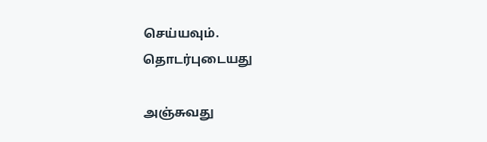செய்யவும்.
தொடர்புடையது

அஞ்சுவது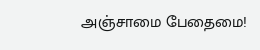அஞ்சாமை பேதைமை!